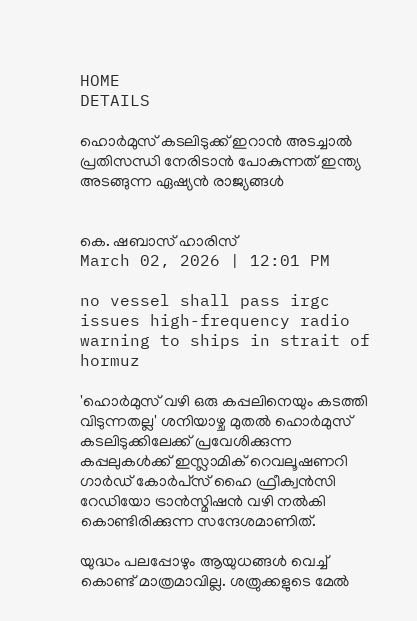HOME
DETAILS

ഹൊര്‍മുസ് കടലിടുക്ക് ഇറാന്‍ അടച്ചാല്‍ പ്രതിസന്ധി നേരിടാന്‍ പോകുന്നത് ഇന്ത്യ അടങ്ങുന്ന ഏഷ്യന്‍ രാജ്യങ്ങള്‍


കെ. ഷബാസ് ഹാരിസ്
March 02, 2026 | 12:01 PM

no vessel shall pass irgc issues high-frequency radio warning to ships in strait of hormuz

'ഹൊര്‍മുസ് വഴി ഒരു കപ്പലിനെയും കടത്തി വിടുന്നതല്ല' ശനിയാഴ്ച മുതല്‍ ഹൊര്‍മുസ് കടലിടുക്കിലേക്ക് പ്രവേശിക്കുന്ന കപ്പലുകള്‍ക്ക് ഇസ്ലാമിക് റെവലൂഷണറി ഗാര്‍ഡ് കോര്‍പ്‌സ് ഹൈ ഫ്രീക്വന്‍സി റേഡിയോ ട്രാന്‍സ്മിഷന്‍ വഴി നല്‍കി കൊണ്ടിരിക്കുന്ന സന്ദേശമാണിത്.

യുദ്ധം പലപ്പോഴും ആയുധങ്ങള്‍ വെച്ച് കൊണ്ട് മാത്രമാവില്ല. ശത്രുക്കളുടെ മേല്‍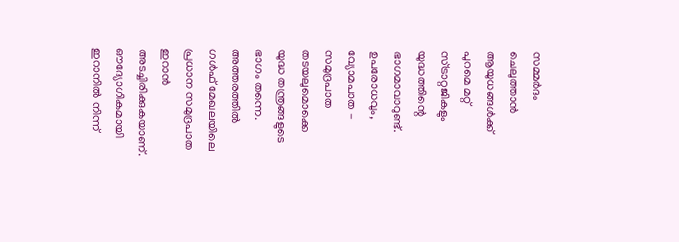സമ്മര്‍ദം ചെലുത്താന്‍ ആയുധങ്ങള്‍ക്ക് പുറമെ മറ്റ് സ്ട്രാറ്റജികളും യുദ്ധത്തിന്റെ ഭാഗമാവാറുണ്ട്. ഉപരോധവും, വ്യോമപാത - സമുദ്രപാത തടയലുമൊക്കെ യുദ്ധ തന്ത്രങ്ങളുടെ ഭാഗം തന്നെ. അത്തരത്തില്‍ ഗള്‍ഫ് മേഖലയിലെ പ്രധാന സമുദ്രപാത ഇറാന്‍ അടച്ചിരിക്കുകയാണ്. ഔദ്യോഗികമായി ഇറാനില്‍ നിന്ന്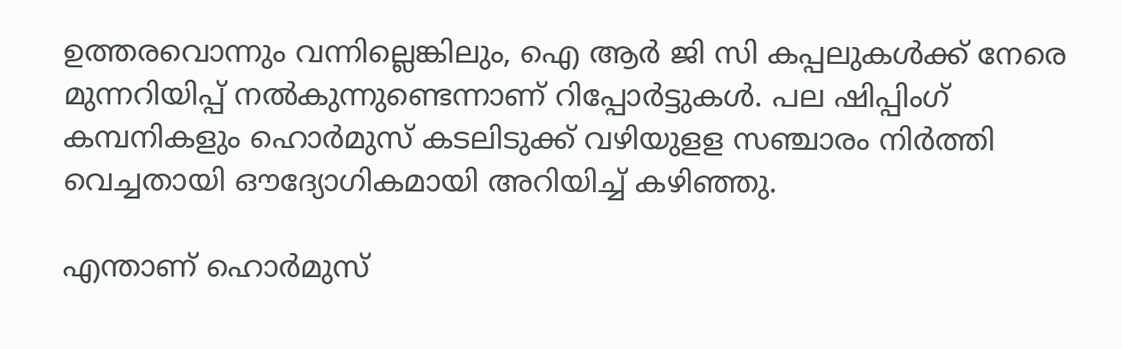ഉത്തരവൊന്നും വന്നില്ലെങ്കിലും, ഐ ആര്‍ ജി സി കപ്പലുകള്‍ക്ക് നേരെ മുന്നറിയിപ്പ് നല്‍കുന്നുണ്ടെന്നാണ് റിപ്പോര്‍ട്ടുകള്‍. പല ഷിപ്പിംഗ് കമ്പനികളും ഹൊര്‍മുസ് കടലിടുക്ക് വഴിയുളള സഞ്ചാരം നിര്‍ത്തി വെച്ചതായി ഔദ്യോഗികമായി അറിയിച്ച് കഴിഞ്ഞു.

എന്താണ് ഹൊര്‍മുസ്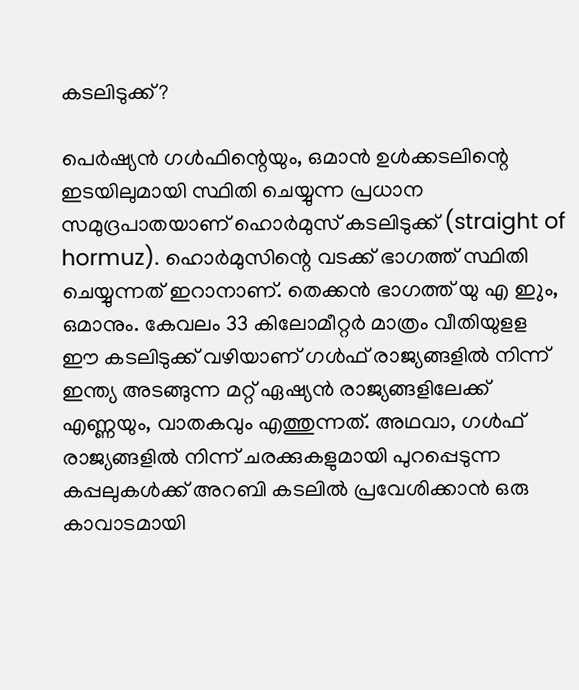കടലിടുക്ക്?

പെര്‍ഷ്യന്‍ ഗള്‍ഫിന്റെയും, ഒമാന്‍ ഉള്‍ക്കടലിന്റെ ഇടയിലുമായി സ്ഥിതി ചെയ്യുന്ന പ്രധാന സമുദ്രപാതയാണ് ഹൊര്‍മുസ് കടലിടുക്ക് (straight of hormuz). ഹൊര്‍മുസിന്റെ വടക്ക് ഭാഗത്ത് സ്ഥിതി ചെയ്യുന്നത് ഇറാനാണ്. തെക്കന്‍ ഭാഗത്ത് യു എ ഇും, ഒമാനും. കേവലം 33 കിലോമീറ്റര്‍ മാത്രം വീതിയുളള ഈ കടലിടുക്ക് വഴിയാണ് ഗള്‍ഫ് രാജ്യങ്ങളില്‍ നിന്ന് ഇന്ത്യ അടങ്ങുന്ന മറ്റ് ഏഷ്യന്‍ രാജ്യങ്ങളിലേക്ക് എണ്ണയും, വാതകവും എത്തുന്നത്. അഥവാ, ഗള്‍ഫ് രാജ്യങ്ങളില്‍ നിന്ന് ചരക്കുകളുമായി പുറപ്പെടുന്ന കപ്പലുകള്‍ക്ക് അറബി കടലില്‍ പ്രവേശിക്കാന്‍ ഒരു കാവാടമായി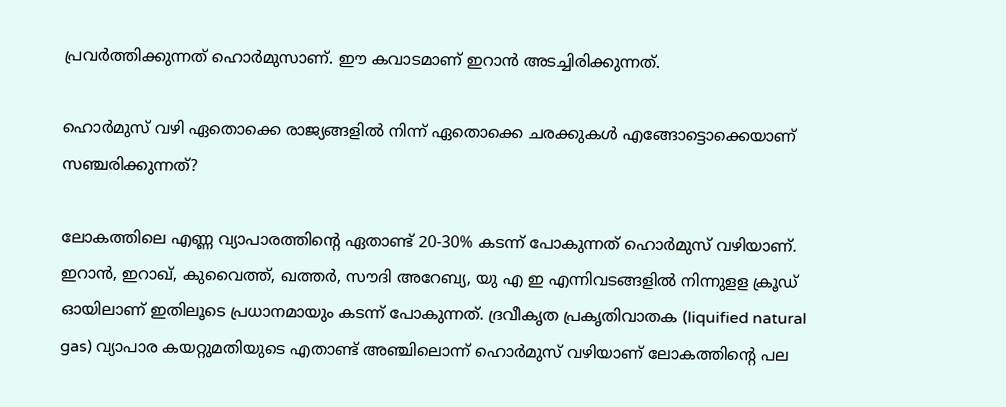പ്രവര്‍ത്തിക്കുന്നത് ഹൊര്‍മുസാണ്. ഈ കവാടമാണ് ഇറാന്‍ അടച്ചിരിക്കുന്നത്.

ഹൊര്‍മുസ് വഴി ഏതൊക്കെ രാജ്യങ്ങളില്‍ നിന്ന് ഏതൊക്കെ ചരക്കുകള്‍ എങ്ങോട്ടൊക്കെയാണ് സഞ്ചരിക്കുന്നത്?

ലോകത്തിലെ എണ്ണ വ്യാപാരത്തിന്റെ ഏതാണ്ട് 20-30% കടന്ന് പോകുന്നത് ഹൊര്‍മുസ് വഴിയാണ്. ഇറാന്‍, ഇറാഖ്, കുവൈത്ത്, ഖത്തര്‍, സൗദി അറേബ്യ, യു എ ഇ എന്നിവടങ്ങളില്‍ നിന്നുളള ക്രൂഡ് ഓയിലാണ് ഇതിലൂടെ പ്രധാനമായും കടന്ന് പോകുന്നത്. ദ്രവീകൃത പ്രകൃതിവാതക (liquified natural gas) വ്യാപാര കയറ്റുമതിയുടെ എതാണ്ട് അഞ്ചിലൊന്ന് ഹൊര്‍മുസ് വഴിയാണ് ലോകത്തിന്റെ പല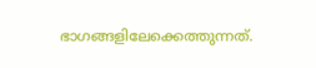ഭാഗങ്ങളിലേക്കെത്തുന്നത്.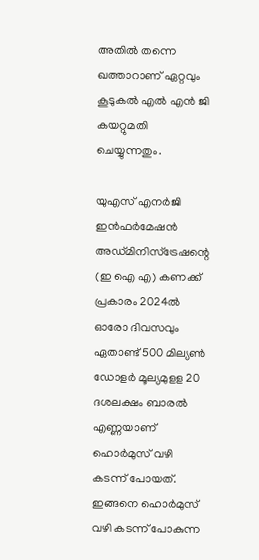അതില്‍ തന്നെ ഖത്താറാണ് ഏറ്റവും കൂടുകല്‍ എല്‍ എന്‍ ജി കയറ്റുമതി ചെയ്യുന്നതും.

യുഎസ് എനര്‍ജി ഇന്‍ഫര്‍മേഷന്‍ അഡ്മിനിസ്‌ട്രേഷന്റെ (ഇ ഐ എ) കണക്ക് പ്രകാരം 2024ല്‍ ഓരോ ദിവസവും ഏതാണ്ട് 500 മില്യണ്‍ ഡോളര്‍ മൂല്യമുളള 20 ദശലക്ഷം ബാരല്‍ എണ്ണയാണ് ഹൊര്‍മുസ് വഴി കടന്ന് പോയത്. ഇങ്ങനെ ഹൊര്‍മുസ് വഴി കടന്ന് പോകുന്ന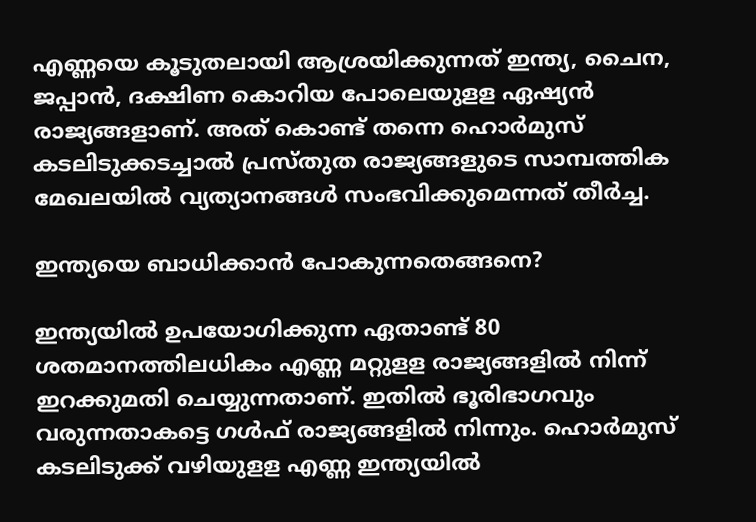എണ്ണയെ കൂടുതലായി ആശ്രയിക്കുന്നത് ഇന്ത്യ, ചൈന, ജപ്പാന്‍, ദക്ഷിണ കൊറിയ പോലെയുളള ഏഷ്യന്‍ രാജ്യങ്ങളാണ്. അത് കൊണ്ട് തന്നെ ഹൊര്‍മുസ് കടലിടുക്കടച്ചാല്‍ പ്രസ്തുത രാജ്യങ്ങളുടെ സാമ്പത്തിക മേഖലയില്‍ വ്യത്യാനങ്ങള്‍ സംഭവിക്കുമെന്നത് തീര്‍ച്ച.

ഇന്ത്യയെ ബാധിക്കാന്‍ പോകുന്നതെങ്ങനെ?

ഇന്ത്യയില്‍ ഉപയോഗിക്കുന്ന ഏതാണ്ട് 80 ശതമാനത്തിലധികം എണ്ണ മറ്റുളള രാജ്യങ്ങളില്‍ നിന്ന് ഇറക്കുമതി ചെയ്യുന്നതാണ്. ഇതില്‍ ഭൂരിഭാഗവും വരുന്നതാകട്ടെ ഗള്‍ഫ് രാജ്യങ്ങളില്‍ നിന്നും. ഹൊര്‍മുസ് കടലിടുക്ക് വഴിയുളള എണ്ണ ഇന്ത്യയില്‍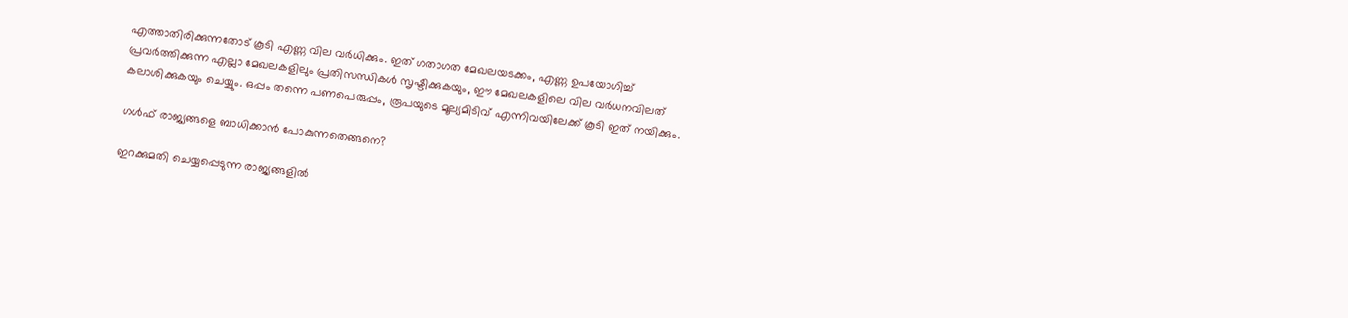എത്താതിരിക്കുന്നതോട് കൂടി എണ്ണ വില വര്‍ധിക്കും. ഇത് ഗതാഗത മേഖലയടക്കം, എണ്ണ ഉപയോഗിച്ച് പ്രവര്‍ത്തിക്കുന്ന എല്ലാ മേഖലകളിലും പ്രതിസന്ധികള്‍ സൃഷ്ടിക്കുകയും, ഈ മേഖലകളിലെ വില വര്‍ധനവിലത് കലാശിക്കുകയും ചെയ്യും. ഒപ്പം തന്നെ പണപെരുപ്പം, രൂപയുടെ മൂല്യമിടിവ് എന്നിവയിലേക്ക് കൂടി ഇത് നയിക്കും.

ഗള്‍ഫ് രാജ്യങ്ങളെ ബാധിക്കാന്‍ പോകുന്നതെങ്ങനെ?

ഇറക്കുമതി ചെയ്യപ്പെടുന്ന രാജ്യങ്ങളില്‍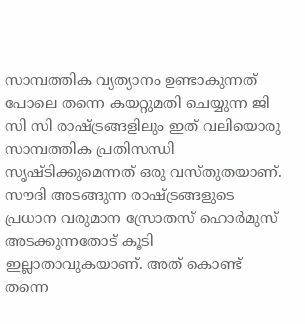സാമ്പത്തിക വ്യത്യാനം ഉണ്ടാകുന്നത് പോലെ തന്നെ കയറ്റുമതി ചെയ്യുന്ന ജി സി സി രാഷ്ട്രങ്ങളിലും ഇത് വലിയൊരു സാമ്പത്തിക പ്രതിസന്ധി സൃഷ്ടിക്കുമെന്നത് ഒരു വസ്തുതയാണ്. സൗദി അടങ്ങുന്ന രാഷ്ട്രങ്ങളുടെ പ്രധാന വരുമാന സ്രോതസ് ഹൊര്‍മുസ് അടക്കുന്നതോട് കൂടി ഇല്ലാതാവുകയാണ്. അത് കൊണ്ട് തന്നെ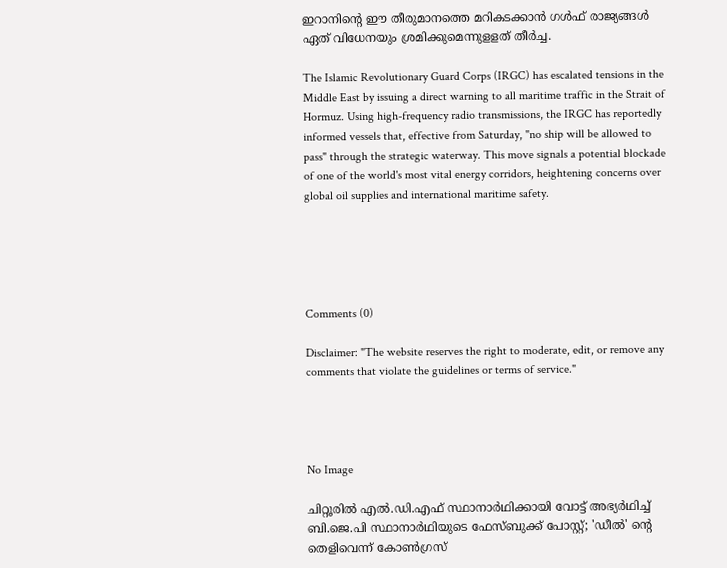ഇറാനിന്റെ ഈ തീരുമാനത്തെ മറികടക്കാന്‍ ഗള്‍ഫ് രാജ്യങ്ങള്‍ ഏത് വിധേനയും ശ്രമിക്കുമെന്നുളളത് തീര്‍ച്ച.

The Islamic Revolutionary Guard Corps (IRGC) has escalated tensions in the Middle East by issuing a direct warning to all maritime traffic in the Strait of Hormuz. Using high-frequency radio transmissions, the IRGC has reportedly informed vessels that, effective from Saturday, "no ship will be allowed to pass" through the strategic waterway. This move signals a potential blockade of one of the world's most vital energy corridors, heightening concerns over global oil supplies and international maritime safety.





Comments (0)

Disclaimer: "The website reserves the right to moderate, edit, or remove any comments that violate the guidelines or terms of service."




No Image

ചിറ്റൂരില്‍ എല്‍.ഡി.എഫ് സ്ഥാനാര്‍ഥിക്കായി വോട്ട് അഭ്യര്‍ഥിച്ച് ബി.ജെ.പി സ്ഥാനാര്‍ഥിയുടെ ഫേസ്ബുക്ക് പോസ്റ്റ്; 'ഡീല്‍' ന്റെ തെളിവെന്ന് കോണ്‍ഗ്രസ്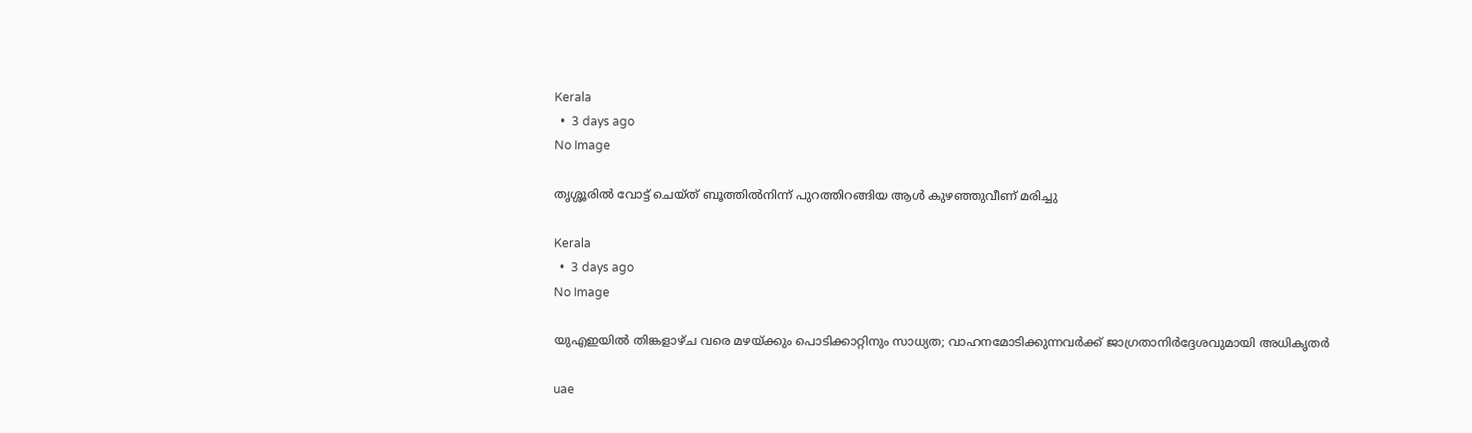Kerala
  •  3 days ago
No Image

തൃശ്ശൂരില്‍ വോട്ട് ചെയ്ത് ബൂത്തില്‍നിന്ന് പുറത്തിറങ്ങിയ ആള്‍ കുഴഞ്ഞുവീണ് മരിച്ചു

Kerala
  •  3 days ago
No Image

യുഎഇയിൽ തിങ്കളാഴ്ച വരെ മഴയ്ക്കും പൊടിക്കാറ്റിനും സാധ്യത; വാഹനമോടിക്കുന്നവർക്ക് ജാഗ്രതാനിർദ്ദേശവുമായി അധികൃതർ

uae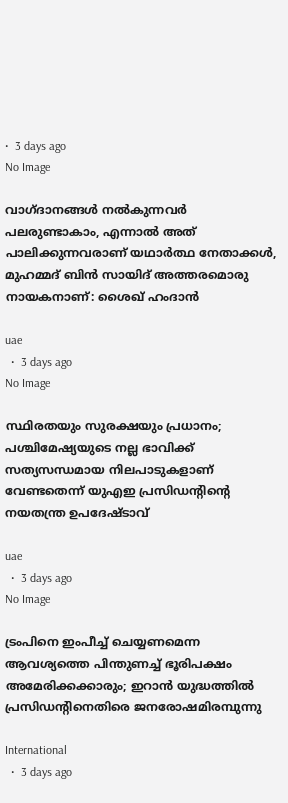•  3 days ago
No Image

വാഗ്ദാനങ്ങൾ നൽകുന്നവർ പലരുണ്ടാകാം, എന്നാൽ അത് പാലിക്കുന്നവരാണ് യഥാർത്ഥ നേതാക്കൾ, മുഹമ്മദ് ബിൻ സായിദ് അത്തരമൊരു നായകനാണ്: ശൈഖ് ഹംദാൻ

uae
  •  3 days ago
No Image

സ്ഥിരതയും സുരക്ഷയും പ്രധാനം; പശ്ചിമേഷ്യയുടെ നല്ല ഭാവിക്ക് സത്യസന്ധമായ നിലപാടുകളാണ് വേണ്ടതെന്ന് യുഎഇ പ്രസിഡന്റിന്റെ നയതന്ത്ര ഉപദേഷ്ടാവ്

uae
  •  3 days ago
No Image

ട്രംപിനെ ഇംപീച്ച് ചെയ്യണമെന്ന ആവശ്യത്തെ പിന്തുണച്ച് ഭൂരിപക്ഷം അമേരിക്കക്കാരും; ഇറാന്‍ യുദ്ധത്തില്‍ പ്രസിഡന്റിനെതിരെ ജനരോഷമിരമ്പുന്നു

International
  •  3 days ago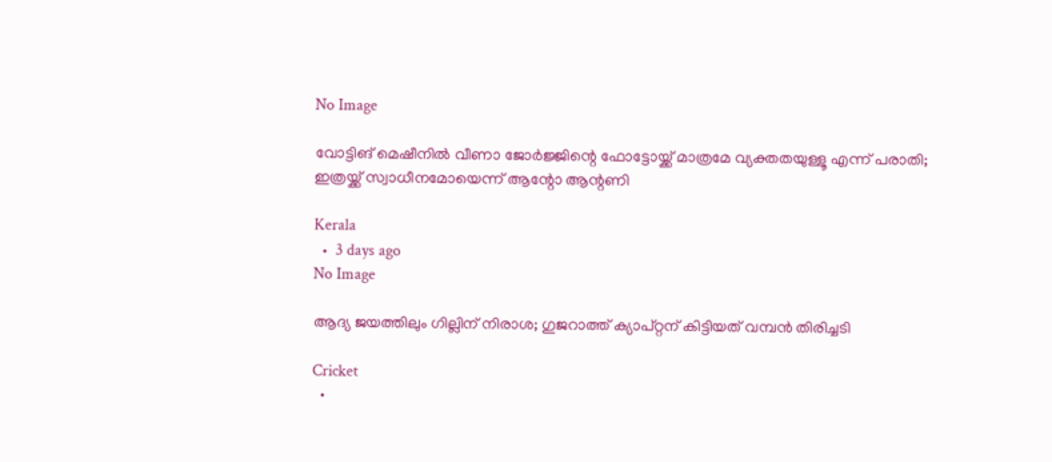No Image

വോട്ടിങ് മെഷീനില്‍ വീണാ ജോര്‍ജ്ജിന്റെ ഫോട്ടോയ്ക്ക് മാത്രമേ വ്യക്തതയുള്ളൂ എന്ന് പരാതി; ഇത്രയ്ക്ക് സ്വാധീനമോയെന്ന് ആന്റോ ആന്റണി

Kerala
  •  3 days ago
No Image

ആദ്യ ജയത്തിലും ഗില്ലിന് നിരാശ; ഗുജറാത്ത് ക്യാപ്റ്റന് കിട്ടിയത് വമ്പൻ തിരിച്ചടി

Cricket
  •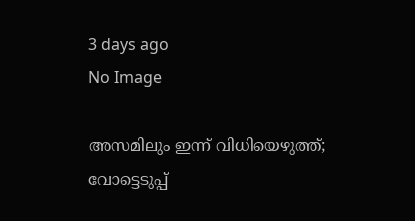3 days ago
No Image

അസമിലും ഇന്ന് വിധിയെഴുത്ത്; വോട്ടെടുപ്പ്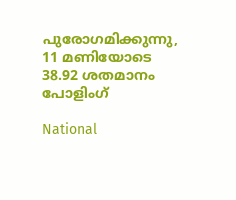പുരോഗമിക്കുന്നു, 11 മണിയോടെ 38.92 ശതമാനം പോളിംഗ്

National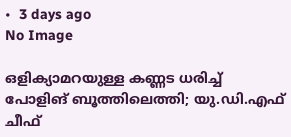•  3 days ago
No Image

ഒളിക്യാമറയുള്ള കണ്ണട ധരിച്ച് പോളിങ് ബൂത്തിലെത്തി; യു.ഡി.എഫ് ചീഫ്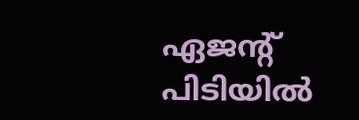ഏജന്റ് പിടിയില്‍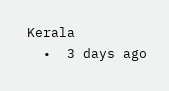Kerala
  •  3 days ago